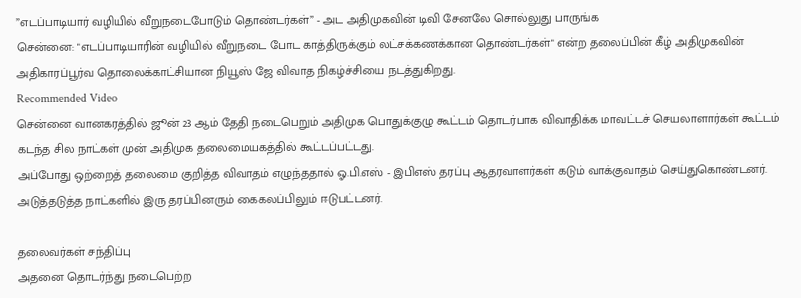”எடப்பாடியார் வழியில் வீறுநடைபோடும் தொண்டர்கள்” - அட அதிமுகவின் டிவி சேனலே சொல்லுது பாருங்க
சென்னை: "எடப்பாடியாரின் வழியில் வீறுநடை போட காத்திருக்கும் லட்சக்கணக்கான தொண்டர்கள்" என்ற தலைப்பின் கீழ் அதிமுகவின் அதிகாரப்பூர்வ தொலைக்காட்சியான நியூஸ் ஜே விவாத நிகழ்ச்சியை நடத்துகிறது.
Recommended Video
சென்னை வானகரத்தில் ஜூன் 23 ஆம் தேதி நடைபெறும் அதிமுக பொதுக்குழு கூட்டம் தொடர்பாக விவாதிக்க மாவட்டச் செயலாளார்கள் கூட்டம் கடந்த சில நாட்கள் முன் அதிமுக தலைமையகத்தில் கூட்டப்பட்டது.
அப்போது ஒற்றைத் தலைமை குறித்த விவாதம் எழுந்ததால் ஓ.பி.எஸ் - இபிஎஸ் தரப்பு ஆதரவாளர்கள் கடும் வாக்குவாதம் செய்துகொண்டனர். அடுத்தடுத்த நாட்களில் இரு தரப்பினரும் கைகலப்பிலும் ஈடுபட்டனர்.

தலைவர்கள் சந்திப்பு
அதனை தொடர்ந்து நடைபெற்ற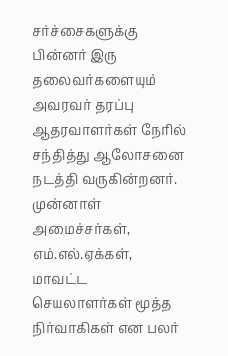சர்ச்சைகளுக்கு பின்னர் இரு தலைவர்களையும் அவரவர் தரப்பு ஆதரவாளர்கள் நேரில் சந்தித்து ஆலோசனை நடத்தி வருகின்றனர். முன்னாள் அமைச்சர்கள், எம்.எல்.ஏக்கள், மாவட்ட செயலாளர்கள் மூத்த நிர்வாகிகள் என பலர்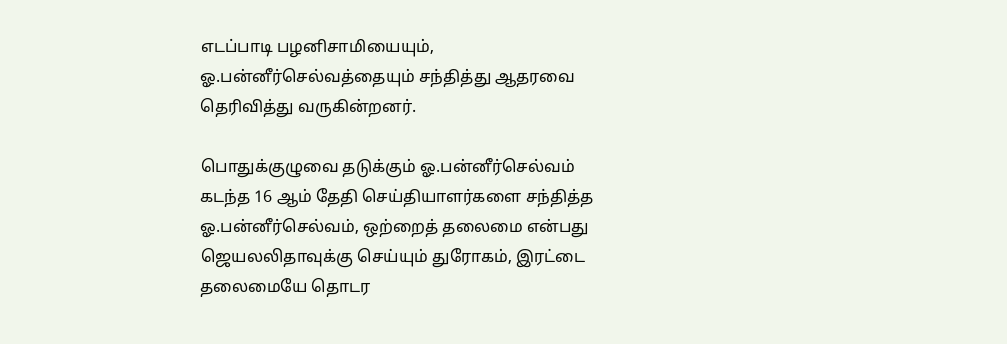எடப்பாடி பழனிசாமியையும், ஓ.பன்னீர்செல்வத்தையும் சந்தித்து ஆதரவை தெரிவித்து வருகின்றனர்.

பொதுக்குழுவை தடுக்கும் ஓ.பன்னீர்செல்வம்
கடந்த 16 ஆம் தேதி செய்தியாளர்களை சந்தித்த ஓ.பன்னீர்செல்வம், ஒற்றைத் தலைமை என்பது ஜெயலலிதாவுக்கு செய்யும் துரோகம், இரட்டை தலைமையே தொடர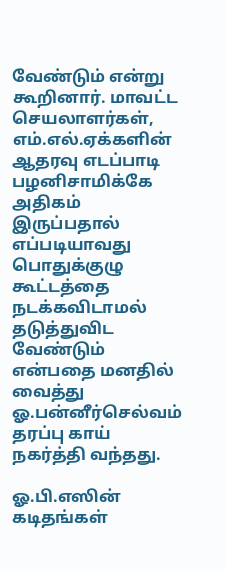வேண்டும் என்று கூறினார். மாவட்ட செயலாளர்கள், எம்.எல்.ஏக்களின் ஆதரவு எடப்பாடி பழனிசாமிக்கே அதிகம் இருப்பதால் எப்படியாவது பொதுக்குழு கூட்டத்தை நடக்கவிடாமல் தடுத்துவிட வேண்டும் என்பதை மனதில் வைத்து ஓ.பன்னீர்செல்வம் தரப்பு காய் நகர்த்தி வந்தது.

ஓ.பி.எஸின் கடிதங்கள்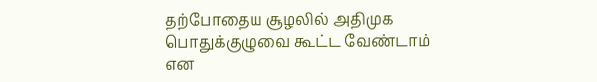தற்போதைய சூழலில் அதிமுக பொதுக்குழுவை கூட்ட வேண்டாம் என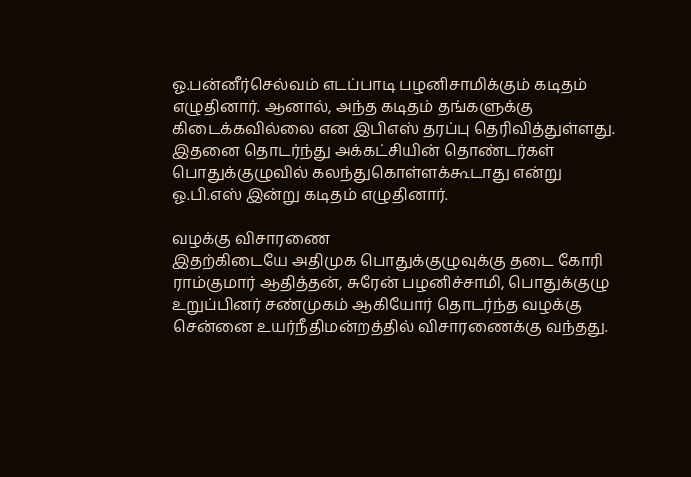ஓ.பன்னீர்செல்வம் எடப்பாடி பழனிசாமிக்கும் கடிதம் எழுதினார். ஆனால், அந்த கடிதம் தங்களுக்கு கிடைக்கவில்லை என இபிஎஸ் தரப்பு தெரிவித்துள்ளது. இதனை தொடர்ந்து அக்கட்சியின் தொண்டர்கள் பொதுக்குழுவில் கலந்துகொள்ளக்கூடாது என்று ஓ.பி.எஸ் இன்று கடிதம் எழுதினார்.

வழக்கு விசாரணை
இதற்கிடையே அதிமுக பொதுக்குழுவுக்கு தடை கோரி ராம்குமார் ஆதித்தன், சுரேன் பழனிச்சாமி, பொதுக்குழு உறுப்பினர் சண்முகம் ஆகியோர் தொடர்ந்த வழக்கு சென்னை உயர்நீதிமன்றத்தில் விசாரணைக்கு வந்தது.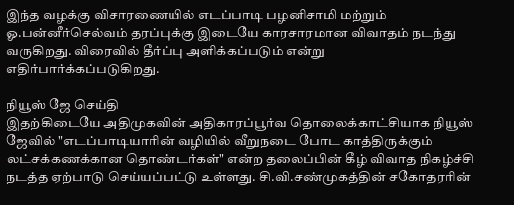இந்த வழக்கு விசாரணையில் எடப்பாடி பழனிசாமி மற்றும் ஓ.பன்னீர்செல்வம் தரப்புக்கு இடையே காரசாரமான விவாதம் நடந்து வருகிறது. விரைவில் தீர்ப்பு அளிக்கப்படும் என்று எதிர்பார்க்கப்படுகிறது.

நியூஸ் ஜே செய்தி
இதற்கிடையே அதிமுகவின் அதிகாரப்பூர்வ தொலைக்காட்சியாக நியூஸ் ஜேவில் "எடப்பாடியாரின் வழியில் வீறுநடை போட காத்திருக்கும் லட்சக்கணக்கான தொண்டர்கள்" என்ற தலைப்பின் கீழ் விவாத நிகழ்ச்சி நடத்த ஏற்பாடு செய்யப்பட்டு உள்ளது. சி.வி.சண்முகத்தின் சகோதரரின்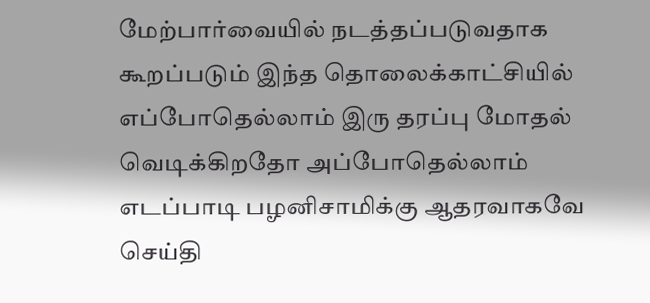மேற்பார்வையில் நடத்தப்படுவதாக கூறப்படும் இந்த தொலைக்காட்சியில் எப்போதெல்லாம் இரு தரப்பு மோதல் வெடிக்கிறதோ அப்போதெல்லாம் எடப்பாடி பழனிசாமிக்கு ஆதரவாகவே செய்தி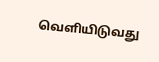வெளியிடுவது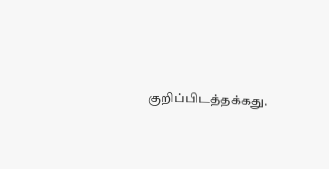குறிப்பிடத்தக்கது.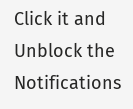Click it and Unblock the Notifications